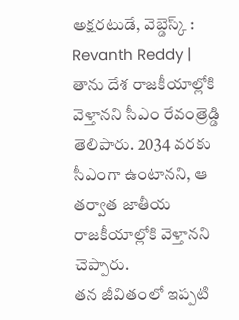అక్షరటుడే, వెబ్డెస్క్ : Revanth Reddy | తాను దేశ రాజకీయాల్లోకి వెళ్తానని సీఎం రేవంత్రెడ్డి తెలిపారు. 2034 వరకు సీఎంగా ఉంటానని, ఆ తర్వాత జాతీయ రాజకీయాల్లోకి వెళ్తానని చెప్పారు.
తన జీవితంలో ఇప్పటి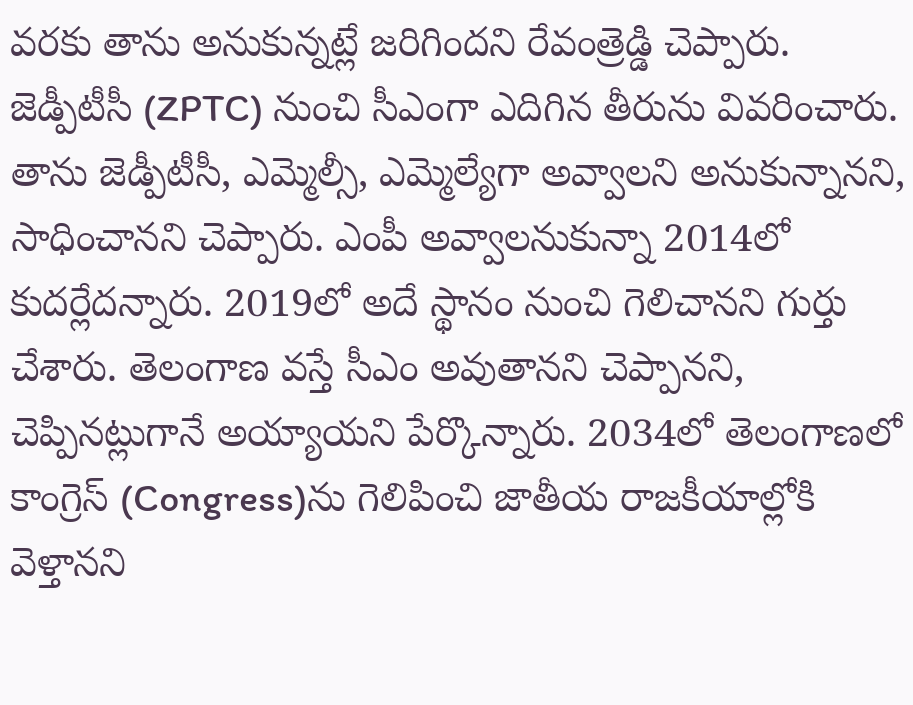వరకు తాను అనుకున్నట్లే జరిగిందని రేవంత్రెడ్డి చెప్పారు. జెడ్పీటీసీ (ZPTC) నుంచి సీఎంగా ఎదిగిన తీరును వివరించారు. తాను జెడ్పీటీసీ, ఎమ్మెల్సీ, ఎమ్మెల్యేగా అవ్వాలని అనుకున్నానని, సాధించానని చెప్పారు. ఎంపీ అవ్వాలనుకున్నా 2014లో కుదర్లేదన్నారు. 2019లో అదే స్థానం నుంచి గెలిచానని గుర్తు చేశారు. తెలంగాణ వస్తే సీఎం అవుతానని చెప్పానని, చెప్పినట్లుగానే అయ్యాయని పేర్కొన్నారు. 2034లో తెలంగాణలో కాంగ్రెస్ (Congress)ను గెలిపించి జాతీయ రాజకీయాల్లోకి వెళ్తానని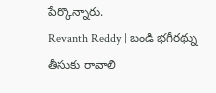పేర్కొన్నారు.
Revanth Reddy | బండి భగీరథ్ను తీసుకు రావాలి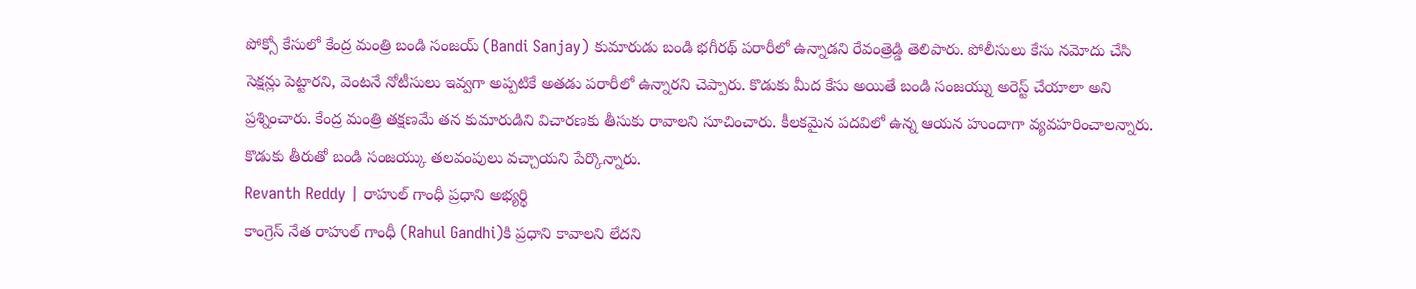పోక్సో కేసులో కేంద్ర మంత్రి బండి సంజయ్ (Bandi Sanjay) కుమారుడు బండి భగీరథ్ పరారీలో ఉన్నాడని రేవంత్రెడ్డి తెలిపారు. పోలీసులు కేసు నమోదు చేసి సెక్షన్లు పెట్టారని, వెంటనే నోటీసులు ఇవ్వగా అప్పటికే అతడు పరారీలో ఉన్నారని చెప్పారు. కొడుకు మీద కేసు అయితే బండి సంజయ్ను అరెస్ట్ చేయాలా అని ప్రశ్నించారు. కేంద్ర మంత్రి తక్షణమే తన కుమారుడిని విచారణకు తీసుకు రావాలని సూచించారు. కీలకమైన పదవిలో ఉన్న ఆయన హుందాగా వ్యవహరించాలన్నారు. కొడుకు తీరుతో బండి సంజయ్కు తలవంపులు వచ్చాయని పేర్కొన్నారు.
Revanth Reddy | రాహుల్ గాంధీ ప్రధాని అభ్యర్థి
కాంగ్రెస్ నేత రాహుల్ గాంధీ (Rahul Gandhi)కి ప్రధాని కావాలని లేదని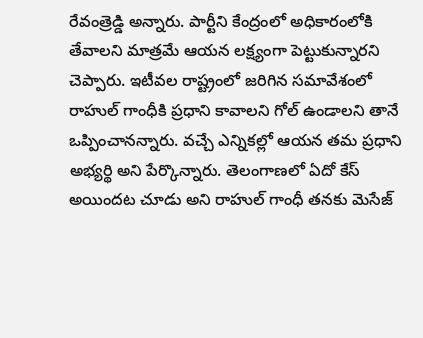రేవంత్రెడ్డి అన్నారు. పార్టీని కేంద్రంలో అధికారంలోకి తేవాలని మాత్రమే ఆయన లక్ష్యంగా పెట్టుకున్నారని చెప్పారు. ఇటీవల రాష్ట్రంలో జరిగిన సమావేశంలో రాహుల్ గాంధీకి ప్రధాని కావాలని గోల్ ఉండాలని తానే ఒప్పించానన్నారు. వచ్చే ఎన్నికల్లో ఆయన తమ ప్రధాని అభ్యర్థి అని పేర్కొన్నారు. తెలంగాణలో ఏదో కేస్ అయిందట చూడు అని రాహుల్ గాంధీ తనకు మెసేజ్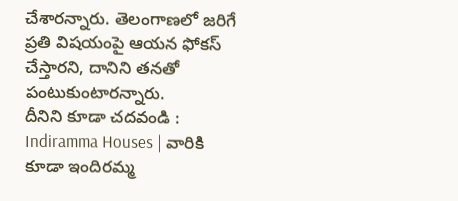చేశారన్నారు. తెలంగాణలో జరిగే ప్రతి విషయంపై ఆయన ఫోకస్ చేస్తారని, దానిని తనతో పంటుకుంటారన్నారు.
దీనిని కూడా చదవండి : Indiramma Houses | వారికి కూడా ఇందిరమ్మ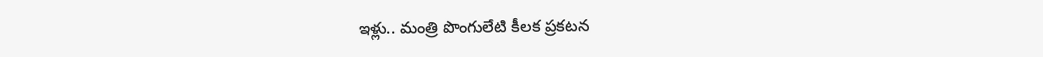ఇళ్లు.. మంత్రి పొంగులేటి కీలక ప్రకటన